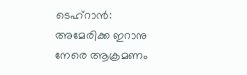ടെഹ്റാൻ: അമേരിക്ക ഇറാനു നേരെ ആക്രമണം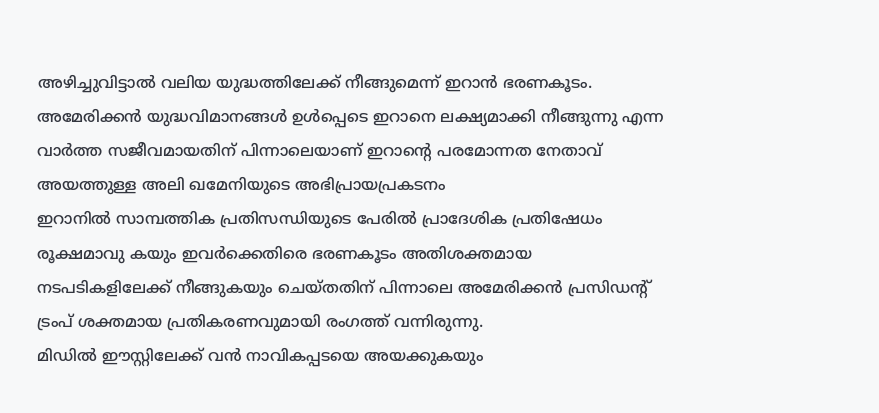അഴിച്ചുവിട്ടാൽ വലിയ യുദ്ധത്തിലേക്ക് നീങ്ങുമെന്ന് ഇറാൻ ഭരണകൂടം. അമേരിക്കൻ യുദ്ധവിമാനങ്ങൾ ഉൾപ്പെടെ ഇറാനെ ലക്ഷ്യമാക്കി നീങ്ങുന്നു എന്ന വാർത്ത സജീവമായതിന് പിന്നാലെയാണ് ഇറാന്റെ പരമോന്നത നേതാവ് അയത്തുള്ള അലി ഖമേനിയുടെ അഭിപ്രായപ്രകടനം
ഇറാനിൽ സാമ്പത്തിക പ്രതിസന്ധിയുടെ പേരിൽ പ്രാദേശിക പ്രതിഷേധം രൂക്ഷമാവു കയും ഇവർക്കെതിരെ ഭരണകൂടം അതിശക്തമായ നടപടികളിലേക്ക് നീങ്ങുകയും ചെയ്തതിന് പിന്നാലെ അമേരിക്കൻ പ്രസിഡന്റ് ട്രംപ് ശക്തമായ പ്രതികരണവുമായി രംഗത്ത് വന്നിരുന്നു.
മിഡിൽ ഈസ്റ്റിലേക്ക് വൻ നാവികപ്പടയെ അയക്കുകയും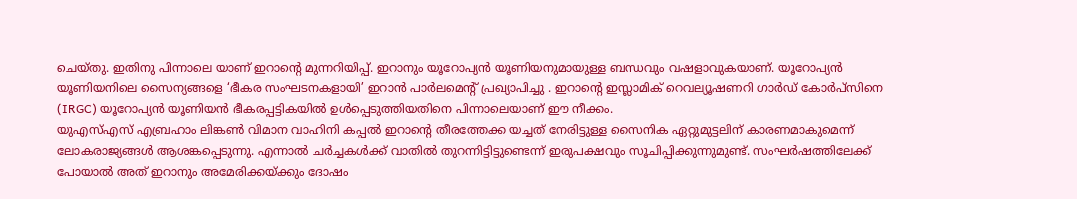ചെയ്തു. ഇതിനു പിന്നാലെ യാണ് ഇറാന്റെ മുന്നറിയിപ്പ്. ഇറാനും യൂറോപ്യൻ യൂണിയനുമായുള്ള ബന്ധവും വഷളാവുകയാണ്. യൂറോപ്യൻ യൂണിയനിലെ സൈന്യങ്ങളെ ‘ഭീകര സംഘടനകളായി’ ഇറാൻ പാർലമെന്റ് പ്രഖ്യാപിച്ചു . ഇറാൻ്റെ ഇസ്ലാമിക് റെവല്യൂഷണറി ഗാർഡ് കോർപ്സിനെ (IRGC) യൂറോപ്യൻ യൂണിയൻ ഭീകരപ്പട്ടികയിൽ ഉൾപ്പെടുത്തിയതിനെ പിന്നാലെയാണ് ഈ നീക്കം.
യുഎസ്എസ് എബ്രഹാം ലിങ്കൺ വിമാന വാഹിനി കപ്പൽ ഇറാന്റെ തീരത്തേക്ക യച്ചത് നേരിട്ടുള്ള സൈനിക ഏറ്റുമുട്ടലിന് കാരണമാകുമെന്ന് ലോകരാജ്യങ്ങൾ ആശങ്കപ്പെടുന്നു. എന്നാൽ ചർച്ചകൾക്ക് വാതിൽ തുറന്നിട്ടിട്ടുണ്ടെന്ന് ഇരുപക്ഷവും സൂചിപ്പിക്കുന്നുമുണ്ട്. സംഘർഷത്തിലേക്ക് പോയാൽ അത് ഇറാനും അമേരിക്കയ്ക്കും ദോഷം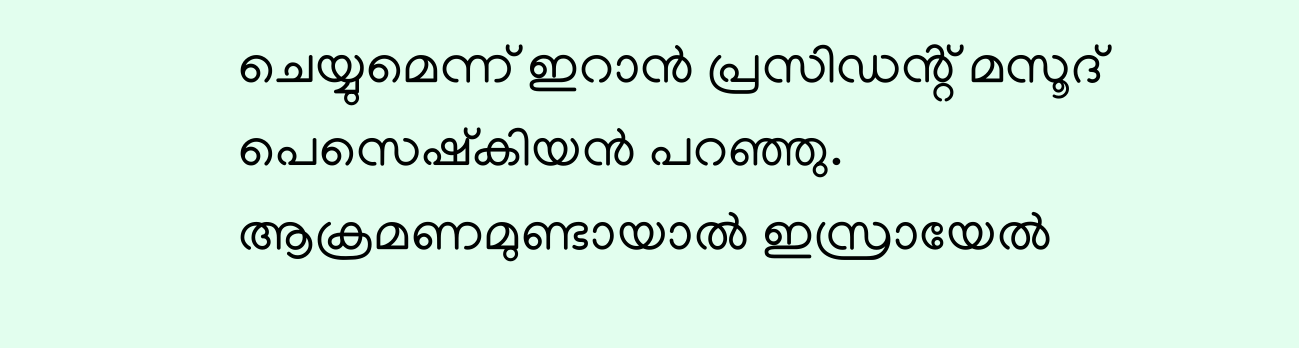ചെയ്യുമെന്ന് ഇറാൻ പ്രസിഡൻ്റ് മസൂദ് പെസെഷ്കിയൻ പറഞ്ഞു.
ആക്രമണമുണ്ടായാൽ ഇസ്രായേൽ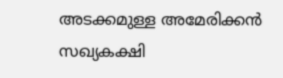അടക്കമുള്ള അമേരിക്കൻ സഖ്യകക്ഷി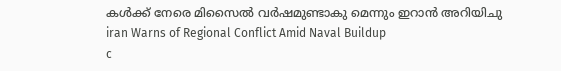കൾക്ക് നേരെ മിസൈൽ വർഷമുണ്ടാകു മെന്നും ഇറാൻ അറിയിചു
iran Warns of Regional Conflict Amid Naval Buildup
c